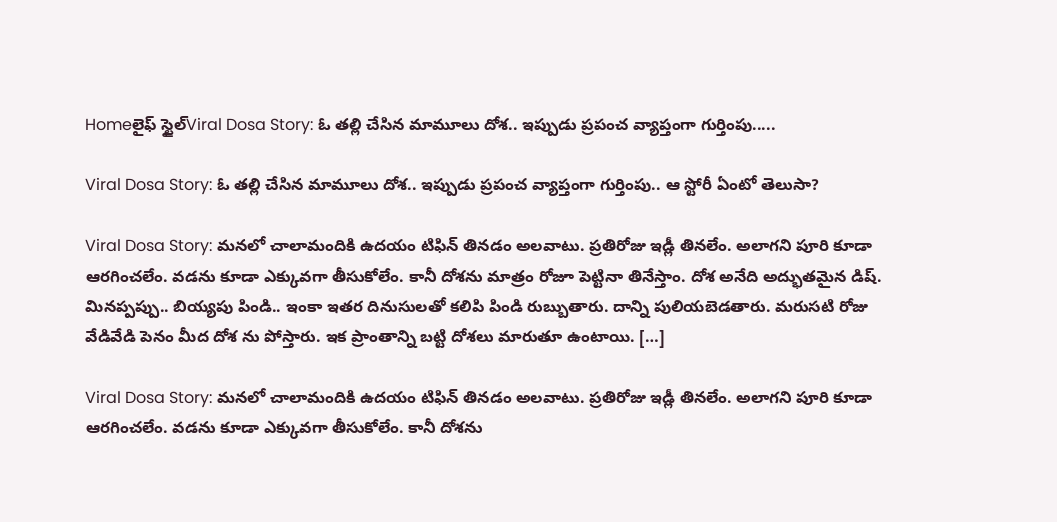Homeలైఫ్ స్టైల్Viral Dosa Story: ఓ తల్లి చేసిన మామూలు దోశ.. ఇప్పుడు ప్రపంచ వ్యాప్తంగా గుర్తింపు.....

Viral Dosa Story: ఓ తల్లి చేసిన మామూలు దోశ.. ఇప్పుడు ప్రపంచ వ్యాప్తంగా గుర్తింపు.. ఆ స్టోరీ ఏంటో తెలుసా?

Viral Dosa Story: మనలో చాలామందికి ఉదయం టిఫిన్ తినడం అలవాటు. ప్రతిరోజు ఇడ్లీ తినలేం. అలాగని పూరి కూడా ఆరగించలేం. వడను కూడా ఎక్కువగా తీసుకోలేం. కానీ దోశను మాత్రం రోజూ పెట్టినా తినేస్తాం. దోశ అనేది అద్భుతమైన డిష్. మినప్పప్పు.. బియ్యపు పిండి.. ఇంకా ఇతర దినుసులతో కలిపి పిండి రుబ్బుతారు. దాన్ని పులియబెడతారు. మరుసటి రోజు వేడివేడి పెనం మీద దోశ ను పోస్తారు. ఇక ప్రాంతాన్ని బట్టి దోశలు మారుతూ ఉంటాయి. […]

Viral Dosa Story: మనలో చాలామందికి ఉదయం టిఫిన్ తినడం అలవాటు. ప్రతిరోజు ఇడ్లీ తినలేం. అలాగని పూరి కూడా ఆరగించలేం. వడను కూడా ఎక్కువగా తీసుకోలేం. కానీ దోశను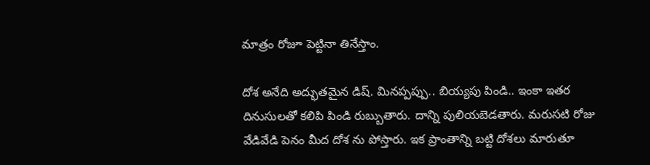మాత్రం రోజూ పెట్టినా తినేస్తాం.

దోశ అనేది అద్భుతమైన డిష్. మినప్పప్పు.. బియ్యపు పిండి.. ఇంకా ఇతర దినుసులతో కలిపి పిండి రుబ్బుతారు. దాన్ని పులియబెడతారు. మరుసటి రోజు వేడివేడి పెనం మీద దోశ ను పోస్తారు. ఇక ప్రాంతాన్ని బట్టి దోశలు మారుతూ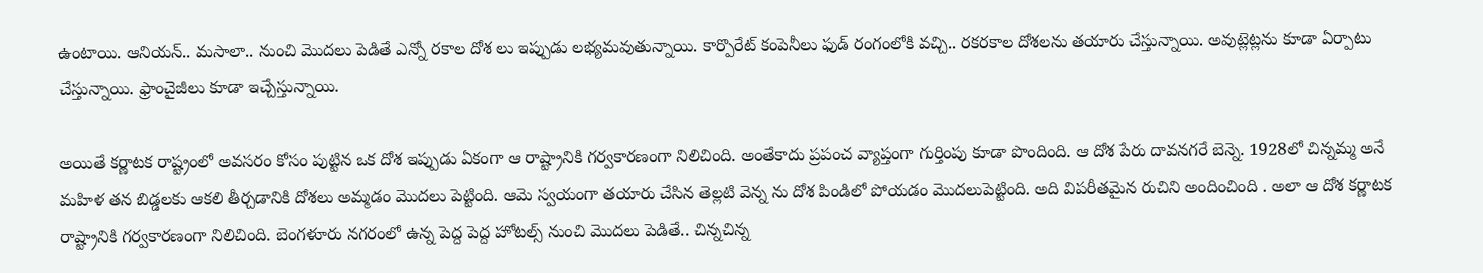ఉంటాయి. ఆనియన్.. మసాలా.. నుంచి మొదలు పెడితే ఎన్నో రకాల దోశ లు ఇప్పుడు లభ్యమవుతున్నాయి. కార్పొరేట్ కంపెనీలు ఫుడ్ రంగంలోకి వచ్చి.. రకరకాల దోశలను తయారు చేస్తున్నాయి. అవుట్లెట్లను కూడా ఏర్పాటు చేస్తున్నాయి. ఫ్రాంచైజీలు కూడా ఇచ్చేస్తున్నాయి.

అయితే కర్ణాటక రాష్ట్రంలో అవసరం కోసం పుట్టిన ఒక దోశ ఇప్పుడు ఏకంగా ఆ రాష్ట్రానికి గర్వకారణంగా నిలిచింది. అంతేకాదు ప్రపంచ వ్యాప్తంగా గుర్తింపు కూడా పొందింది. ఆ దోశ పేరు దావనగరే బెన్నె. 1928లో చిన్నమ్మ అనే మహిళ తన బిడ్డలకు ఆకలి తీర్చడానికి దోశలు అమ్మడం మొదలు పెట్టింది. ఆమె స్వయంగా తయారు చేసిన తెల్లటి వెన్న ను దోశ పిండిలో పోయడం మొదలుపెట్టింది. అది విపరీతమైన రుచిని అందించింది . అలా ఆ దోశ కర్ణాటక రాష్ట్రానికి గర్వకారణంగా నిలిచింది. బెంగళూరు నగరంలో ఉన్న పెద్ద పెద్ద హోటల్స్ నుంచి మొదలు పెడితే.. చిన్నచిన్న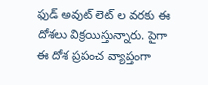ఫుడ్ అవుట్ లెట్ ల వరకు ఈ దోశలు విక్రయిస్తున్నారు. పైగా ఈ దోశ ప్రపంచ వ్యాప్తంగా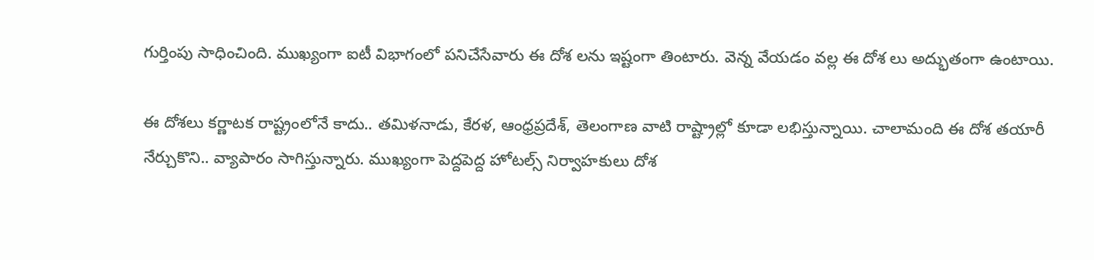గుర్తింపు సాధించింది. ముఖ్యంగా ఐటీ విభాగంలో పనిచేసేవారు ఈ దోశ లను ఇష్టంగా తింటారు. వెన్న వేయడం వల్ల ఈ దోశ లు అద్భుతంగా ఉంటాయి.

ఈ దోశలు కర్ణాటక రాష్ట్రంలోనే కాదు.. తమిళనాడు, కేరళ, ఆంధ్రప్రదేశ్, తెలంగాణ వాటి రాష్ట్రాల్లో కూడా లభిస్తున్నాయి. చాలామంది ఈ దోశ తయారీ నేర్చుకొని.. వ్యాపారం సాగిస్తున్నారు. ముఖ్యంగా పెద్దపెద్ద హోటల్స్ నిర్వాహకులు దోశ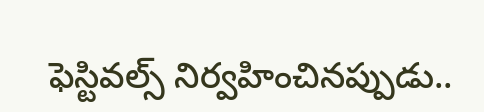ఫెస్టివల్స్ నిర్వహించినప్పుడు..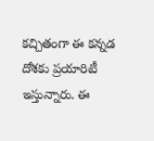కచ్చితంగా ఈ కన్నడ దోశకు ప్రయారిటీ ఇస్తున్నారు. ఈ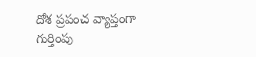దోశ ప్రపంచ వ్యాప్తంగా గుర్తింపు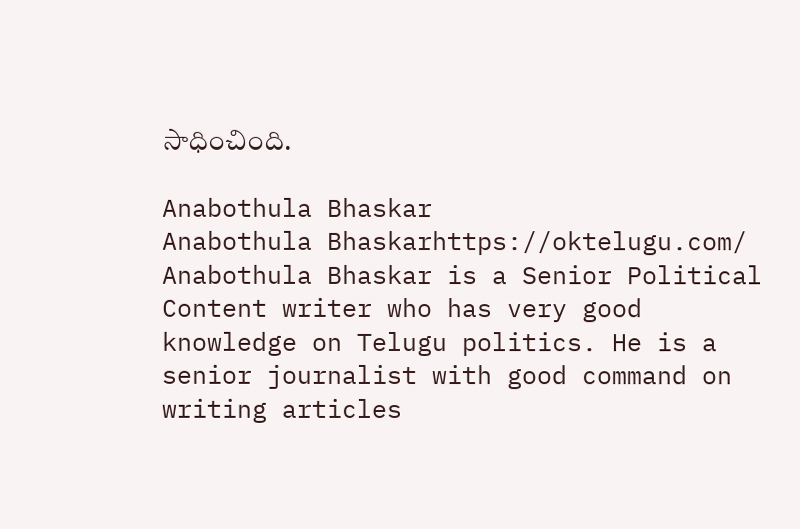సాధించింది.

Anabothula Bhaskar
Anabothula Bhaskarhttps://oktelugu.com/
Anabothula Bhaskar is a Senior Political Content writer who has very good knowledge on Telugu politics. He is a senior journalist with good command on writing articles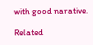with good narative.

Related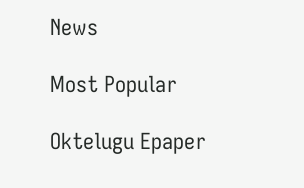News

Most Popular

Oktelugu Epaper